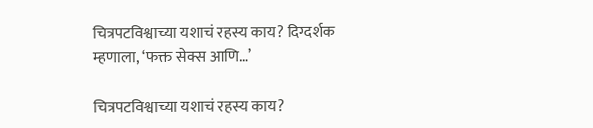चित्रपटविश्वाच्या यशाचं रहस्य काय? दिग्दर्शक म्हणाला, ‘फक्त सेक्स आणि…’

चित्रपटविश्वाच्या यशाचं रहस्य काय?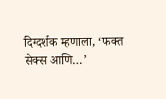दिग्दर्शक म्हणाला, ‘फक्त सेक्स आणि…’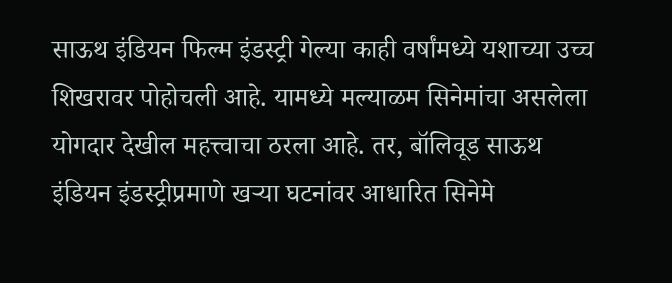साऊथ इंडियन फिल्म इंडस्ट्री गेल्या काही वर्षांमध्ये यशाच्या उच्च शिखरावर पोहोचली आहे. यामध्ये मल्याळम सिनेमांचा असलेला योगदार देखील महत्त्वाचा ठरला आहे. तर, बॉलिवूड साऊथ इंडियन इंडस्ट्रीप्रमाणे खऱ्या घटनांवर आधारित सिनेमे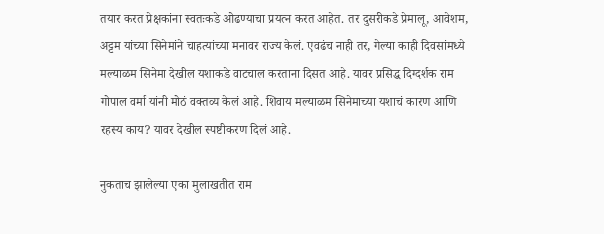तयार करत प्रेक्षकांना स्वतःकडे ओढण्याचा प्रयत्न करत आहेत. तर दुसरीकडे प्रेमालू, आवेशम, अट्टम यांच्या सिनेमांने चाहत्यांच्या मनावर राज्य केलं. एवढंच नाही तर, गेल्या काही दिवसांमध्ये मल्याळम सिनेमा देखील यशाकडे वाटचाल करताना दिसत आहे. यावर प्रसिद्ध दिग्दर्शक राम गोपाल वर्मा यांनी मोठं वक्तव्य केलं आहे. शिवाय मल्याळम सिनेमाच्या यशाचं कारण आणि रहस्य काय? यावर देखील स्पष्टीकरण दिलं आहे.

नुकताच झालेल्या एका मुलाखतीत राम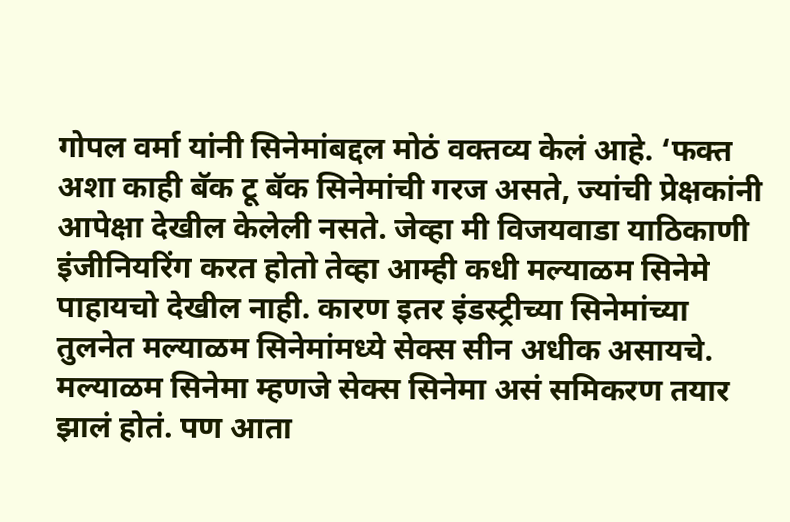गोपल वर्मा यांनी सिनेमांबद्दल मोठं वक्तव्य केलं आहे. ‘फक्त अशा काही बॅक टू बॅक सिनेमांची गरज असते, ज्यांची प्रेक्षकांनी आपेक्षा देखील केलेली नसते. जेव्हा मी विजयवाडा याठिकाणी इंजीनियरिंग करत होतो तेव्हा आम्ही कधी मल्याळम सिनेमे पाहायचो देखील नाही. कारण इतर इंडस्ट्रीच्या सिनेमांच्या तुलनेत मल्याळम सिनेमांमध्ये सेक्स सीन अधीक असायचे. मल्याळम सिनेमा म्हणजे सेक्स सिनेमा असं समिकरण तयार झालं होतं. पण आता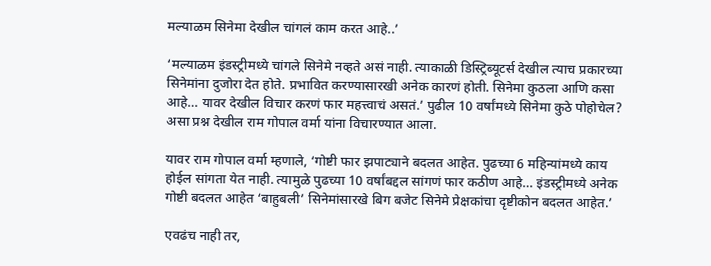मल्याळम सिनेमा देखील चांगलं काम करत आहे..’

‘मल्याळम इंडस्ट्रीमध्ये चांगले सिनेमे नव्हते असं नाही. त्याकाळी डिस्ट्रिब्यूटर्स देखील त्याच प्रकारच्या सिनेमांना दुजोरा देत होते. प्रभावित करण्यासारखी अनेक कारणं होती. सिनेमा कुठला आणि कसा आहे… यावर देखील विचार करणं फार महत्त्वाचं असतं.’ पुढील 10 वर्षांमध्ये सिनेमा कुठे पोहोचेल? असा प्रश्न देखील राम गोपाल वर्मा यांना विचारण्यात आला.

यावर राम गोपाल वर्मा म्हणाले, ‘गोष्टी फार झपाट्याने बदलत आहेत. पुढच्या 6 महिन्यांमध्ये काय होईल सांगता येत नाही. त्यामुळे पुढच्या 10 वर्षांबद्दल सांगणं फार कठीण आहे… इंडस्ट्रीमध्ये अनेक गोष्टी बदलत आहेत ‘बाहुबली’ सिनेमांसारखे बिग बजेट सिनेमे प्रेक्षकांचा दृष्टीकोन बदलत आहेत.’

एवढंच नाही तर,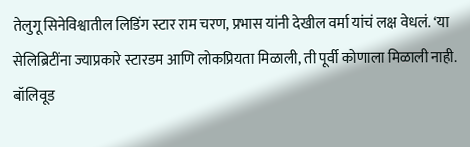तेलुगू सिनेविश्वातील लिडिंग स्टार राम चरण, प्रभास यांनी देखील वर्मा यांचं लक्ष वेधलं. ‘या सेलिब्रिटींना ज्याप्रकारे स्टारडम आणि लोकप्रियता मिळाली, ती पूर्वी कोणाला मिळाली नाही. बॉलिवूड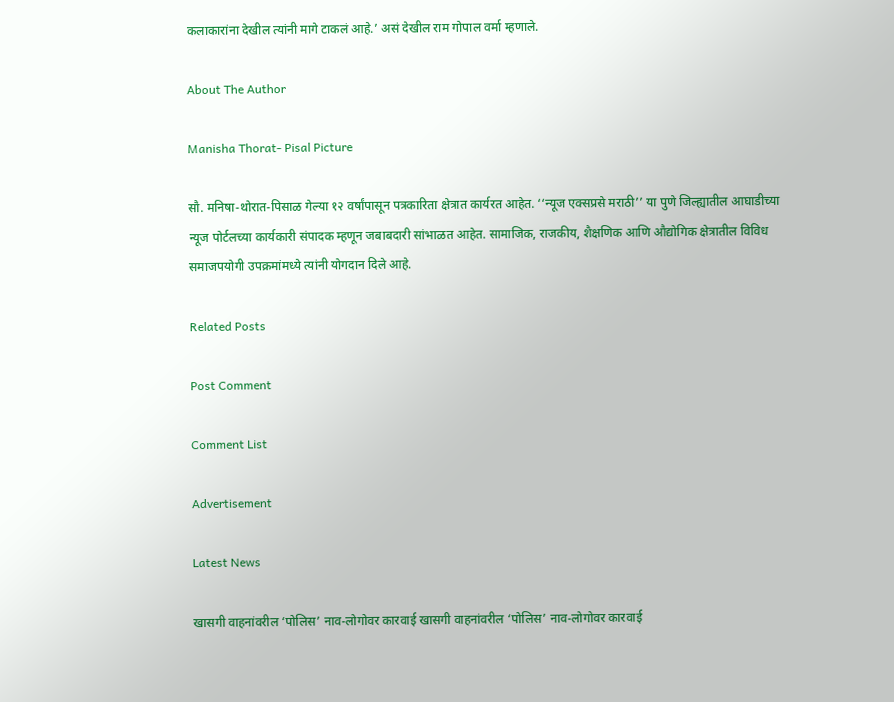कलाकारांना देखील त्यांनी मागे टाकलं आहे.’ असं देखील राम गोपाल वर्मा म्हणाले.

About The Author

Manisha Thorat- Pisal Picture

सौ. मनिषा-थोरात-पिसाळ गेल्या १२ वर्षांपासून पत्रकारिता क्षेत्रात कार्यरत आहेत. ‘‘न्यूज एक्सप्रसे मराठी’’ या पुणे जिल्ह्यातील आघाडीच्या न्यूज पोर्टलच्या कार्यकारी संपादक म्हणून जबाबदारी सांभाळत आहेत. सामाजिक, राजकीय, शैक्षणिक आणि औद्योगिक क्षेत्रातील विविध समाजपयोगी उपक्रमांमध्ये त्यांनी योगदान दिले आहे.

Related Posts

Post Comment

Comment List

Advertisement

Latest News

खासगी वाहनांवरील ‘पोलिस’ नाव-लोगोवर कारवाई खासगी वाहनांवरील ‘पोलिस’ नाव-लोगोवर कारवाई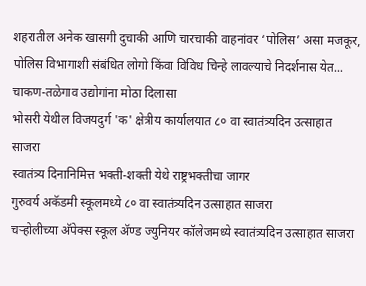शहरातील अनेक खासगी दुचाकी आणि चारचाकी वाहनांवर ‘पोलिस’ असा मजकूर, पोलिस विभागाशी संबंधित लोगो किंवा विविध चिन्हे लावल्याचे निदर्शनास येत...
चाकण-तळेगाव उद्योगांना मोठा दिलासा
भोसरी येथील विजयदुर्ग 'क' क्षेत्रीय कार्यालयात ८० वा स्वातंत्र्यदिन उत्साहात साजरा
स्वातंत्र्य दिनानिमित्त भक्ती-शक्ती येथे राष्ट्रभक्तीचा जागर
गुरुवर्य अकॅडमी स्कूलमध्ये ८० वा स्वातंत्र्यदिन उत्साहात साजरा
चऱ्होलीच्या अ‍ॅपेक्स स्कूल अ‍ॅण्ड ज्युनियर कॉलेजमध्ये स्वातंत्र्यदिन उत्साहात साजरा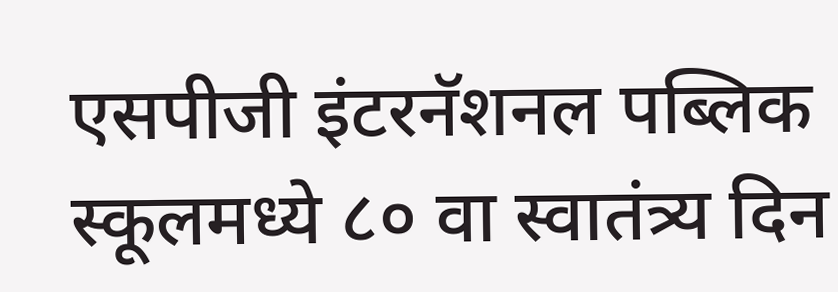एसपीजी इंटरनॅशनल पब्लिक स्कूलमध्ये ८० वा स्वातंत्र्य दिन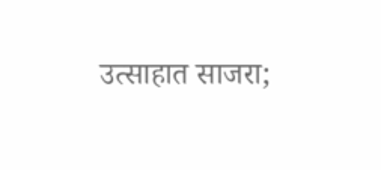उत्साहात साजरा;